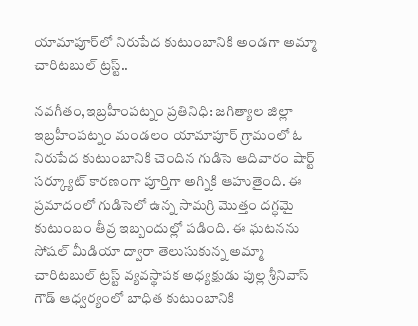యామాపూర్‌లో నిరుపేద కుటుంబానికి అండగా అమ్మా చారిటబుల్ ట్రస్ట్..

నవగీతం,ఇబ్రహీంపట్నం ప్రతినిధి: జగిత్యాల జిల్లా ఇబ్రహీంపట్నం మండలం యామాపూర్ గ్రామంలో ఓ నిరుపేద కుటుంబానికి చెందిన గుడిసె ఆదివారం షార్ట్ సర్క్యూట్ కారణంగా పూర్తిగా అగ్నికి ఆహుతైంది. ఈ ప్రమాదంలో గుడిసెలో ఉన్న సామగ్రి మొత్తం దగ్ధమై కుటుంబం తీవ్ర ఇబ్బందుల్లో పడింది. ఈ ఘటనను సోషల్ మీడియా ద్వారా తెలుసుకున్న అమ్మా చారిటబుల్ ట్రస్ట్ వ్యవస్థాపక అధ్యక్షుడు పుల్ల శ్రీనివాస్ గౌడ్ ఆధ్వర్యంలో బాధిత కుటుంబానికి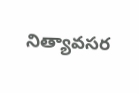నిత్యావసర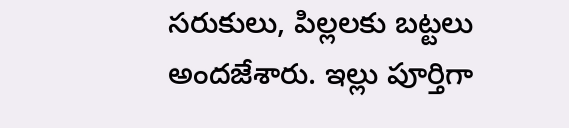సరుకులు, పిల్లలకు బట్టలు అందజేశారు. ఇల్లు పూర్తిగా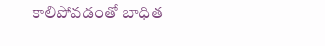కాలిపోవడంతో బాధిత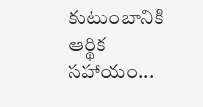కుటుంబానికి ఆర్థిక సహాయం...